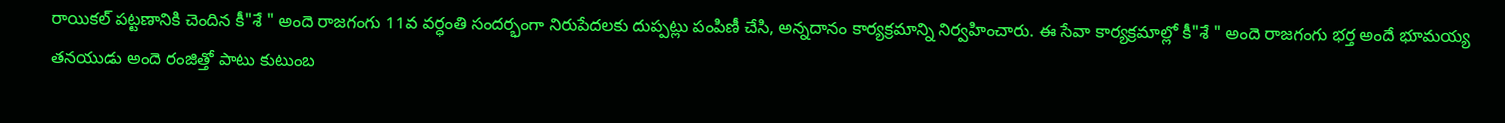రాయికల్ పట్టణానికి చెందిన కీ"శే " అందె రాజగంగు 11వ వర్ధంతి సందర్భంగా నిరుపేదలకు దుప్పట్లు పంపిణీ చేసి, అన్నదానం కార్యక్రమాన్ని నిర్వహించారు. ఈ సేవా కార్యక్రమాల్లో కీ"శే " అందె రాజగంగు భర్త అందే భూమయ్య తనయుడు అందె రంజిత్తో పాటు కుటుంబ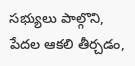సభ్యులు పాల్గొని, పేదల ఆకలి తీర్చడం,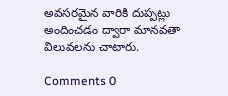అవసరమైన వారికి దుప్పట్లు అందించడం ద్వారా మానవతా విలువలను చాటారు.

Comments 0